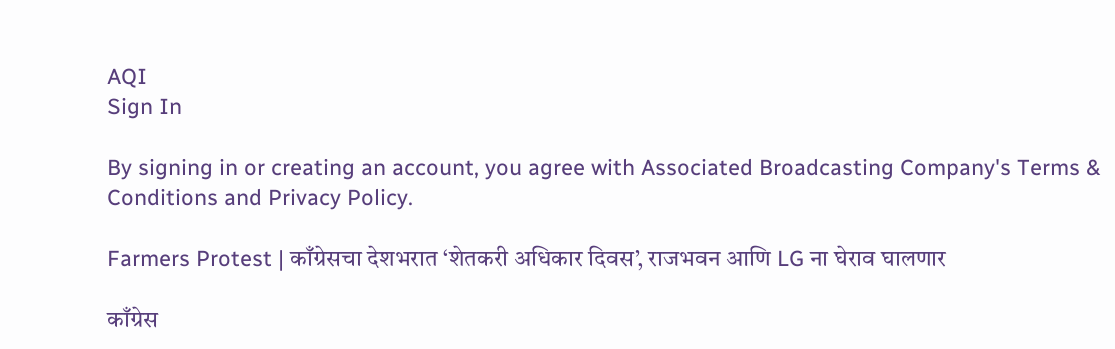AQI
Sign In

By signing in or creating an account, you agree with Associated Broadcasting Company's Terms & Conditions and Privacy Policy.

Farmers Protest | काँग्रेसचा देशभरात ‘शेतकरी अधिकार दिवस’, राजभवन आणि LG ना घेराव घालणार

काँग्रेस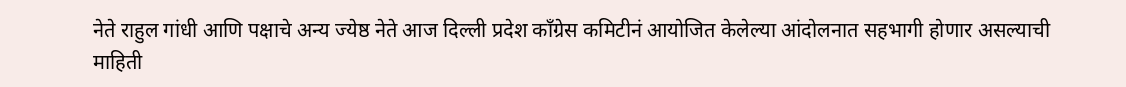नेते राहुल गांधी आणि पक्षाचे अन्य ज्येष्ठ नेते आज दिल्ली प्रदेश काँग्रेस कमिटीनं आयोजित केलेल्या आंदोलनात सहभागी होणार असल्याची माहिती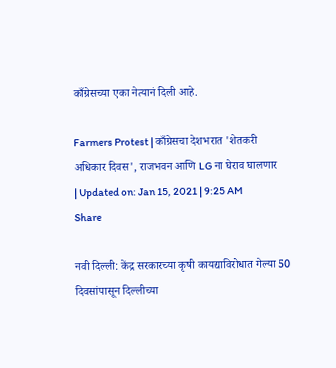काँग्रेसच्या एका नेत्यानं दिली आहे.

Farmers Protest | काँग्रेसचा देशभरात 'शेतकरी अधिकार दिवस', राजभवन आणि LG ना घेराव घालणार
| Updated on: Jan 15, 2021 | 9:25 AM
Share

नवी दिल्ली: केंद्र सरकारच्या कृषी कायद्याविरोधात गेल्या 50 दिवसांपासून दिल्लीच्या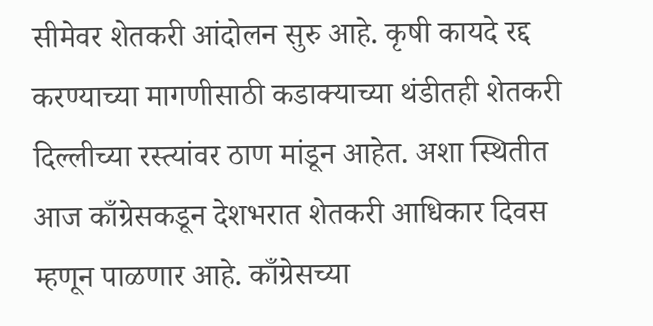सीमेवर शेतकरी आंदोलन सुरु आहे. कृषी कायदे रद्द करण्याच्या मागणीसाठी कडाक्याच्या थंडीतही शेतकरी दिल्लीच्या रस्त्यांवर ठाण मांडून आहेत. अशा स्थितीत आज काँग्रेसकडून देशभरात शेतकरी आधिकार दिवस म्हणून पाळणार आहे. काँग्रेसच्या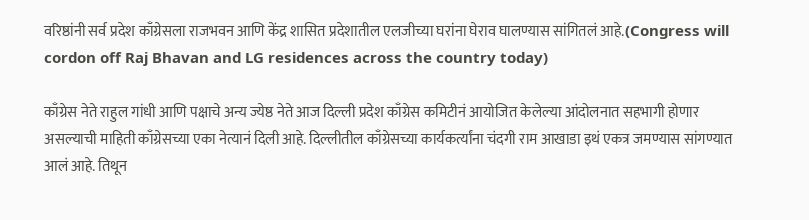वरिष्ठांनी सर्व प्रदेश काँग्रेसला राजभवन आणि केंद्र शासित प्रदेशातील एलजीच्या घरांना घेराव घालण्यास सांगितलं आहे.(Congress will cordon off Raj Bhavan and LG residences across the country today)

काँग्रेस नेते राहुल गांधी आणि पक्षाचे अन्य ज्येष्ठ नेते आज दिल्ली प्रदेश काँग्रेस कमिटीनं आयोजित केलेल्या आंदोलनात सहभागी होणार असल्याची माहिती काँग्रेसच्या एका नेत्यानं दिली आहे. दिल्लीतील काँग्रेसच्या कार्यकर्त्यांना चंदगी राम आखाडा इथं एकत्र जमण्यास सांगण्यात आलं आहे. तिथून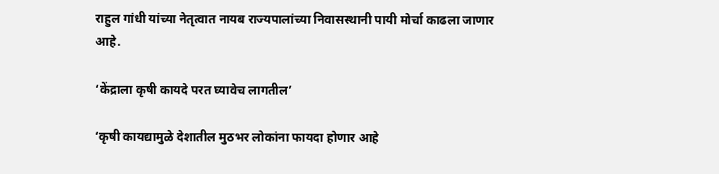राहुल गांधी यांच्या नेतृत्वात नायब राज्यपालांच्या निवासस्थानी पायी मोर्चा काढला जाणार आहे.

‘केंद्राला कृषी कायदे परत घ्यावेच लागतील’

‘कृषी कायद्यामुळे देशातील मुठभर लोकांना फायदा होणार आहे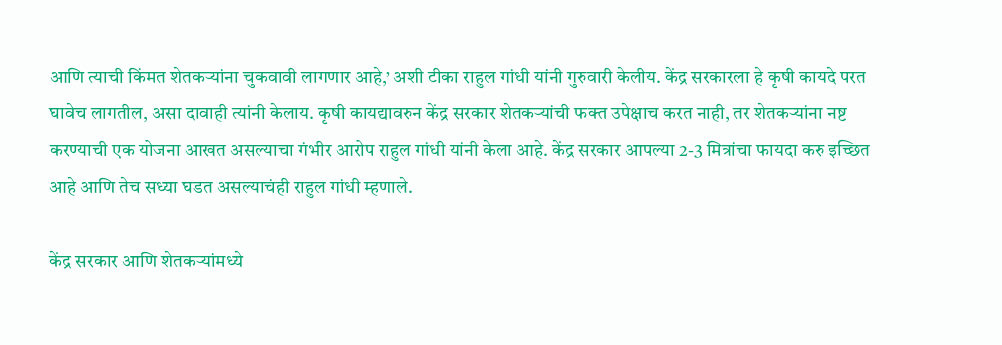आणि त्याची किंमत शेतकऱ्यांना चुकवावी लागणार आहे,’ अशी टीका राहुल गांधी यांनी गुरुवारी केलीय. केंद्र सरकारला हे कृषी कायदे परत घावेच लागतील, असा दावाही त्यांनी केलाय. कृषी कायद्यावरुन केंद्र सरकार शेतकऱ्यांची फक्त उपेक्षाच करत नाही, तर शेतकऱ्यांना नष्ट करण्याची एक योजना आखत असल्याचा गंभीर आरोप राहुल गांधी यांनी केला आहे. केंद्र सरकार आपल्या 2-3 मित्रांचा फायदा करु इच्छित आहे आणि तेच सध्या घडत असल्याचंही राहुल गांधी म्हणाले.

केंद्र सरकार आणि शेतकऱ्यांमध्ये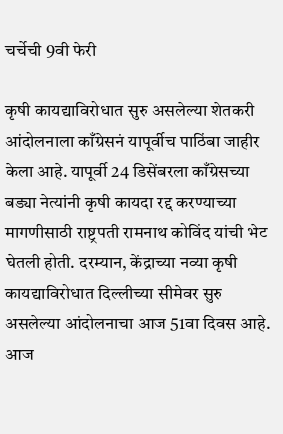चर्चेची 9वी फेरी

कृषी कायद्याविरोधात सुरु असलेल्या शेतकरी आंदोलनाला काँग्रेसनं यापूर्वीच पाठिंबा जाहीर केला आहे. यापूर्वी 24 डिसेंबरला काँग्रेसच्या बड्या नेत्यांनी कृषी कायदा रद्द करण्याच्या मागणीसाठी राष्ट्रपती रामनाथ कोविंद यांची भेट घेतली होती. दरम्यान, केंद्राच्या नव्या कृषी कायद्याविरोधात दिल्लीच्या सीमेवर सुरु असलेल्या आंदोलनाचा आज 51वा दिवस आहे. आज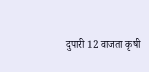दुपारी 12 वाजता कृषी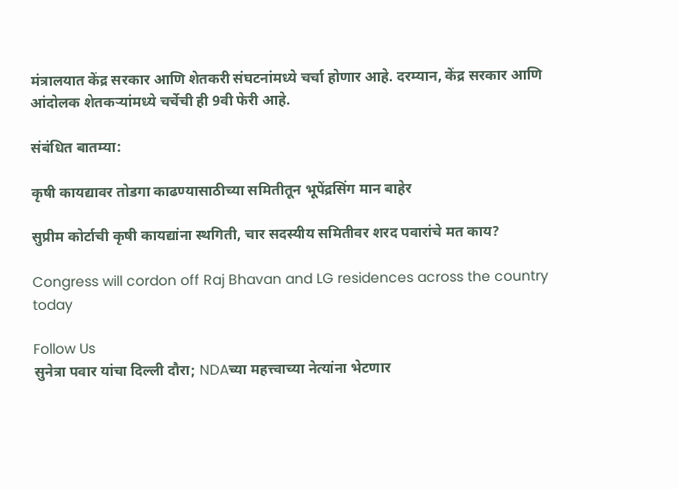मंत्रालयात केंद्र सरकार आणि शेतकरी संघटनांमध्ये चर्चा होणार आहे. दरम्यान, केंद्र सरकार आणि आंदोलक शेतकऱ्यांमध्ये चर्चेची ही 9वी फेरी आहे.

संबंधित बातम्या:

कृषी कायद्यावर तोडगा काढण्यासाठीच्या समितीतून भूपेंद्रसिंग मान बाहेर

सुप्रीम कोर्टाची कृषी कायद्यांना स्थगिती, चार सदस्यीय समितीवर शरद पवारांचे मत काय?

Congress will cordon off Raj Bhavan and LG residences across the country today

Follow Us
सुनेत्रा पवार यांचा दिल्ली दौरा; NDAच्या महत्त्वाच्या नेत्यांना भेटणार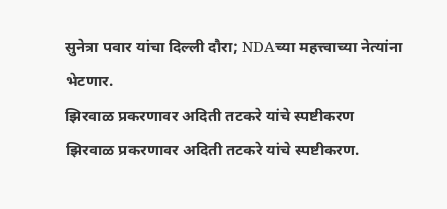सुनेत्रा पवार यांचा दिल्ली दौरा; NDAच्या महत्त्वाच्या नेत्यांना भेटणार.
झिरवाळ प्रकरणावर अदिती तटकरे यांचे स्पष्टीकरण
झिरवाळ प्रकरणावर अदिती तटकरे यांचे स्पष्टीकरण.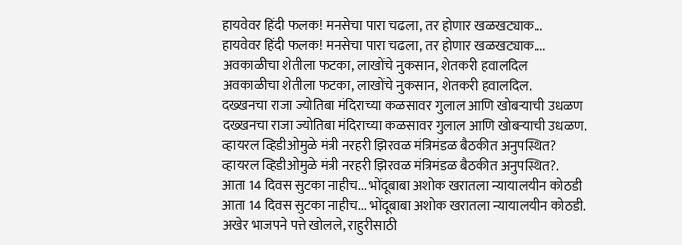हायवेवर हिंदी फलक! मनसेचा पारा चढला, तर होणार खळखट्याक...
हायवेवर हिंदी फलक! मनसेचा पारा चढला, तर होणार खळखट्याक....
अवकाळीचा शेतीला फटका, लाखोंचे नुकसान, शेतकरी हवालदिल
अवकाळीचा शेतीला फटका, लाखोंचे नुकसान, शेतकरी हवालदिल.
दख्खनचा राजा ज्योतिबा मंदिराच्या कळसावर गुलाल आणि खोबऱ्याची उधळण
दख्खनचा राजा ज्योतिबा मंदिराच्या कळसावर गुलाल आणि खोबऱ्याची उधळण.
व्हायरल व्हिडीओमुळे मंत्री नरहरी झिरवळ मंत्रिमंडळ बैठकीत अनुपस्थित?
व्हायरल व्हिडीओमुळे मंत्री नरहरी झिरवळ मंत्रिमंडळ बैठकीत अनुपस्थित?.
आता 14 दिवस सुटका नाहीच... भोंदूबाबा अशोक खरातला न्यायालयीन कोठडी
आता 14 दिवस सुटका नाहीच... भोंदूबाबा अशोक खरातला न्यायालयीन कोठडी.
अखेर भाजपने पत्ते खोलले, राहुरीसाठी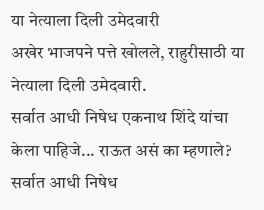या नेत्याला दिली उमेदवारी
अखेर भाजपने पत्ते खोलले, राहुरीसाठी या नेत्याला दिली उमेदवारी.
सर्वात आधी निषेध एकनाथ शिंदे यांचा केला पाहिजे... राऊत असं का म्हणाले?
सर्वात आधी निषेध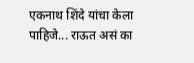एकनाथ शिंदे यांचा केला पाहिजे... राऊत असं का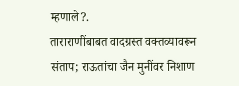म्हणाले?.
ताराराणींबाबत वादग्रस्त वक्तव्यावरून संताप; राऊतांचा जैन मुनींवर निशाण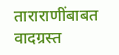ताराराणींबाबत वादग्रस्त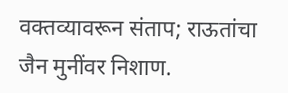वक्तव्यावरून संताप; राऊतांचा जैन मुनींवर निशाण.